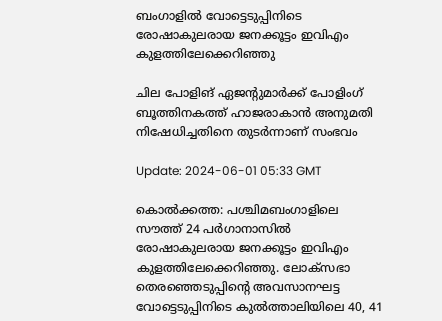ബംഗാളില്‍ വോട്ടെടുപ്പിനിടെ രോഷാകുലരായ ജനക്കൂട്ടം ഇവിഎം കുളത്തിലേക്കെറിഞ്ഞു

ചില പോളിങ് ഏജൻ്റുമാർക്ക് പോളിംഗ് ബൂത്തിനകത്ത് ഹാജരാകാൻ അനുമതി നിഷേധിച്ചതിനെ തുടർന്നാണ് സംഭവം

Update: 2024-06-01 05:33 GMT

കൊല്‍ക്കത്ത: പശ്ചിമബംഗാളിലെ സൗത്ത് 24 പര്‍ഗാനാസില്‍ രോഷാകുലരായ ജനക്കൂട്ടം ഇവിഎം കുളത്തിലേക്കെറിഞ്ഞു. ലോക്സഭാ തെരഞ്ഞെടുപ്പിന്‍റെ അവസാനഘട്ട വോട്ടെടുപ്പിനിടെ കുൽത്താലിയിലെ 40, 41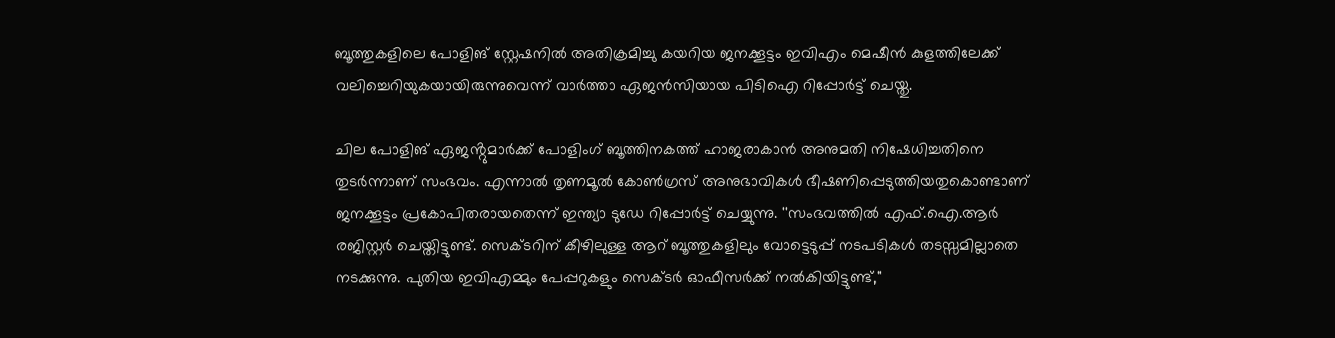ബൂത്തുകളിലെ പോളിങ് സ്റ്റേഷനിൽ അതിക്രമിച്ചു കയറിയ ജനക്കൂട്ടം ഇവിഎം മെഷീൻ കുളത്തിലേക്ക് വലിച്ചെറിയുകയായിരുന്നുവെന്ന് വാർത്താ ഏജൻസിയായ പിടിഐ റിപ്പോർട്ട് ചെയ്തു.

ചില പോളിങ് ഏജൻ്റുമാർക്ക് പോളിംഗ് ബൂത്തിനകത്ത് ഹാജരാകാൻ അനുമതി നിഷേധിച്ചതിനെ തുടർന്നാണ് സംഭവം. എന്നാല്‍ തൃണമൂൽ കോൺഗ്രസ് അനുഭാവികൾ ഭീഷണിപ്പെടുത്തിയതുകൊണ്ടാണ് ജനക്കൂട്ടം പ്രകോപിതരായതെന്ന് ഇന്ത്യാ ടുഡേ റിപ്പോര്‍ട്ട് ചെയ്യുന്നു. ''സംഭവത്തില്‍ എഫ്.ഐ.ആര്‍ രജിസ്റ്റര്‍ ചെയ്തിട്ടുണ്ട്. സെക്ടറിന് കീഴിലുള്ള ആറ് ബൂത്തുകളിലും വോട്ടെടുപ്പ് നടപടികൾ തടസ്സമില്ലാതെ നടക്കുന്നു. പുതിയ ഇവിഎമ്മും പേപ്പറുകളും സെക്ടർ ഓഫീസർക്ക് നൽകിയിട്ടുണ്ട്,"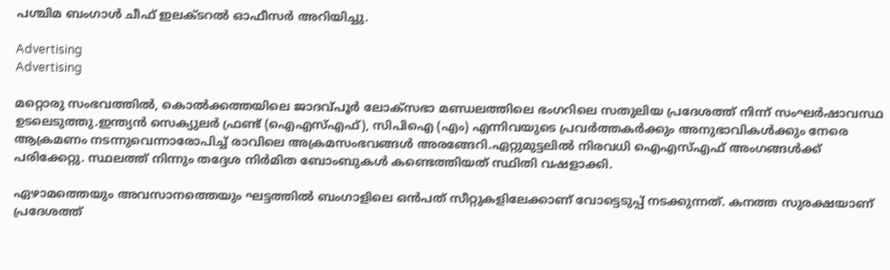പശ്ചിമ ബംഗാൾ ചീഫ് ഇലക്ടറൽ ഓഫീസർ അറിയിച്ചു.

Advertising
Advertising

മറ്റൊരു സംഭവത്തിൽ, കൊൽക്കത്തയിലെ ജാദവ്പൂർ ലോക്‌സഭാ മണ്ഡലത്തിലെ ഭംഗറിലെ സതുലിയ പ്രദേശത്ത് നിന്ന് സംഘർഷാവസ്ഥ ഉടലെടുത്തു.ഇന്ത്യൻ സെക്യുലർ ഫ്രണ്ട് (ഐഎസ്എഫ്), സിപിഐ (എം) എന്നിവയുടെ പ്രവർത്തകർക്കും അനുഭാവികൾക്കും നേരെ ആക്രമണം നടന്നുവെന്നാരോപിച്ച് രാവിലെ അക്രമസംഭവങ്ങൾ അരങ്ങേറി.ഏറ്റുമുട്ടലിൽ നിരവധി ഐഎസ്എഫ് അംഗങ്ങൾക്ക് പരിക്കേറ്റു. സ്ഥലത്ത് നിന്നും തദ്ദേശ നിർമിത ബോംബുകള്‍ കണ്ടെത്തിയത് സ്ഥിതി വഷളാക്കി.

ഏഴാമത്തെയും അവസാനത്തെയും ഘട്ടത്തില്‍ ബംഗാളിലെ ഒന്‍പത് സീറ്റുകളിലേക്കാണ് വോട്ടെടുപ്പ് നടക്കുന്നത്. കനത്ത സുരക്ഷയാണ് പ്രദേശത്ത്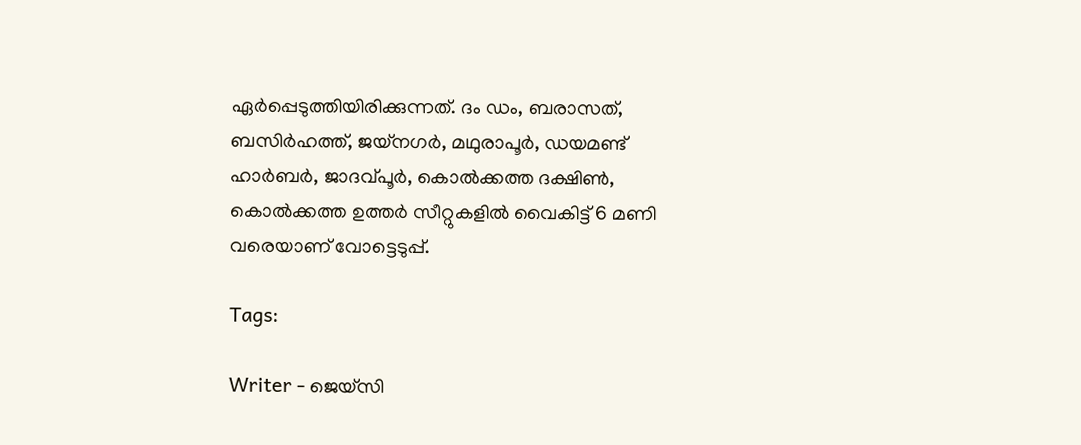ഏര്‍പ്പെടുത്തിയിരിക്കുന്നത്. ദം ഡം, ബരാസത്, ബസിർഹത്ത്, ജയ്‌നഗർ, മഥുരാപൂർ, ഡയമണ്ട് ഹാർബർ, ജാദവ്പൂർ, കൊൽക്കത്ത ദക്ഷിണ്‍, കൊൽക്കത്ത ഉത്തർ സീറ്റുകളിൽ വൈകിട്ട് 6 മണി വരെയാണ് വോട്ടെടുപ്പ്.

Tags:

Writer - ജെയ്സി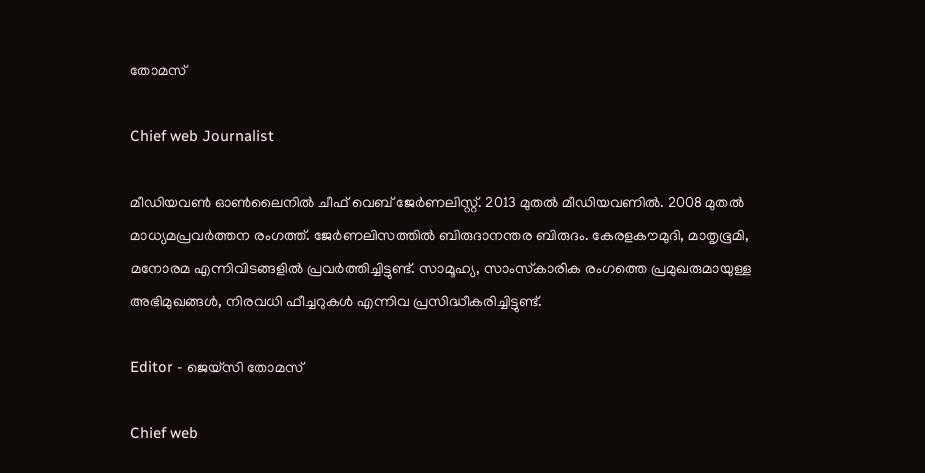തോമസ്

Chief web Journalist

മീഡിയവൺ ഓൺലൈനിൽ ചീഫ് വെബ് ജേർണലിസ്റ്റ്. 2013 മുതൽ മീഡിയവണിൽ. 2008 മുതൽ മാധ്യമപ്രവർത്തന രംഗത്ത്. ജേർണലിസത്തിൽ ബിരുദാനന്തര ബിരുദം. കേരളകൗമുദി, മാതൃഭൂമി, മനോരമ എന്നിവിടങ്ങളിൽ പ്രവർത്തിച്ചിട്ടുണ്ട്. സാമൂഹ്യ, സാംസ്‌കാരിക രംഗത്തെ പ്രമുഖരുമായുള്ള അഭിമുഖങ്ങൾ, നിരവധി ഫീച്ചറുകൾ എന്നിവ പ്രസിദ്ധീകരിച്ചിട്ടുണ്ട്.

Editor - ജെയ്സി തോമസ്

Chief web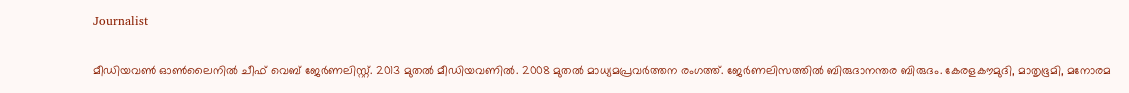Journalist

മീഡിയവൺ ഓൺലൈനിൽ ചീഫ് വെബ് ജേർണലിസ്റ്റ്. 2013 മുതൽ മീഡിയവണിൽ. 2008 മുതൽ മാധ്യമപ്രവർത്തന രംഗത്ത്. ജേർണലിസത്തിൽ ബിരുദാനന്തര ബിരുദം. കേരളകൗമുദി, മാതൃഭൂമി, മനോരമ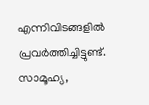എന്നിവിടങ്ങളിൽ പ്രവർത്തിച്ചിട്ടുണ്ട്. സാമൂഹ്യ,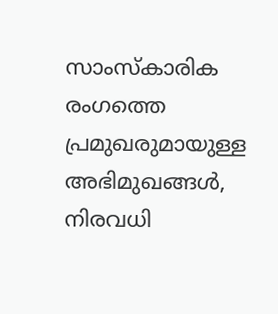സാംസ്‌കാരിക രംഗത്തെ പ്രമുഖരുമായുള്ള അഭിമുഖങ്ങൾ, നിരവധി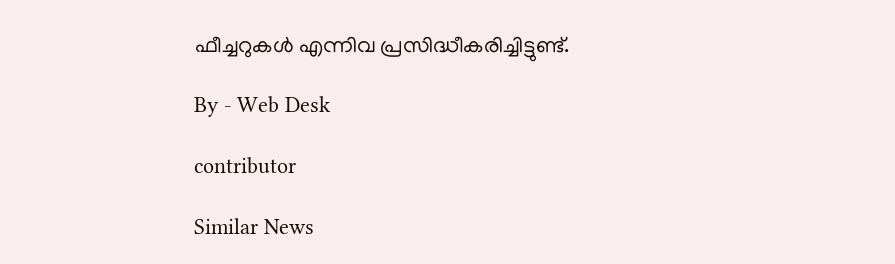ഫീച്ചറുകൾ എന്നിവ പ്രസിദ്ധീകരിച്ചിട്ടുണ്ട്.

By - Web Desk

contributor

Similar News